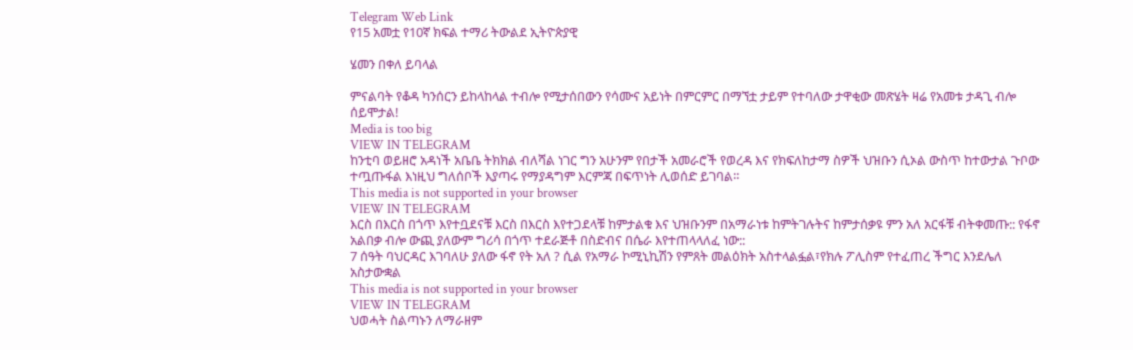Telegram Web Link
የ15 አመቷ የ10ኛ ክፍል ተማሪ ትውልደ ኢትዮጵያዊ

ሄመን በቀለ ይባላል

ምናልባት የቆዳ ካንሰርን ይከላከላል ተብሎ የሚታሰበውን የሳሙና አይነት በምርምር በማኘቷ ታይም የተባለው ታዋቂው መጽሄት ዛሬ የአመቱ ታዳጊ ብሎ ሰይሞታል!
Media is too big
VIEW IN TELEGRAM
ከንቲባ ወይዘሮ አዳነች አቤቤ ትክክል ብለሻል ነገር ግን አሁንም የበታች አመራሮች የወረዳ እና የክፍለከታማ ስዎች ህዝቡን ሲኦል ውስጥ ከተውታል ጉቦው ተጧጡፋል እነዚህ ግለሰቦች እያጣሩ የማያዳግም እርምጃ በፍጥነት ሊወሰድ ይገባል።
This media is not supported in your browser
VIEW IN TELEGRAM
እርስ በእርስ በጎጥ እየተቧደናቹ እርስ በእርስ እየተጋደላቹ ከምታልቁ እና ህዝቡንም በአማራነቱ ከምትገሉትና ከምታሰቃዩ ምን አለ አርፋቹ ብትቀመጡ:: የፋኖ አልበቃ ብሎ ውጪ ያለውም ግሪሳ በጎጥ ተደራጅቶ በስድብና በሴራ እየተጠላላለፈ ነው::
7 ሰዓት ባህርዳር እገባለሁ ያለው ፋኖ የት አለ ? ሲል የአማራ ኮሚኒኪሽን የምጸት መልዕክት አስተላልፏል፣የክሉ ፖሊስም የተፈጠረ ችግር እንደሌለ አስታውቋል
This media is not supported in your browser
VIEW IN TELEGRAM
ህወሓት ስልጣኑን ለማራዘም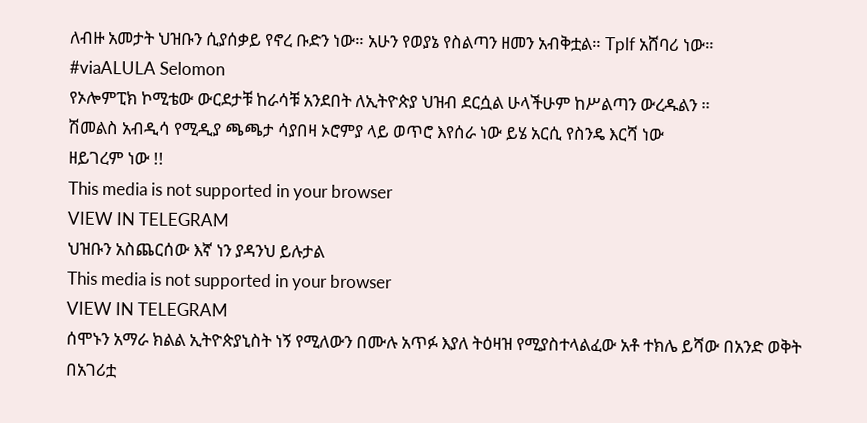ለብዙ አመታት ህዝቡን ሲያሰቃይ የኖረ ቡድን ነው። አሁን የወያኔ የስልጣን ዘመን አብቅቷል። Tplf አሸባሪ ነው።
#viaALULA Selomon
የኦሎምፒክ ኮሚቴው ውርደታቹ ከራሳቹ አንደበት ለኢትዮጵያ ህዝብ ደርሷል ሁላችሁም ከሥልጣን ውረዱልን ።
ሽመልስ አብዲሳ የሚዲያ ጫጫታ ሳያበዛ ኦሮምያ ላይ ወጥሮ እየሰራ ነው ይሄ አርሲ የስንዴ እርሻ ነው
ዘይገረም ነው !!
This media is not supported in your browser
VIEW IN TELEGRAM
ህዝቡን አስጨርሰው እኛ ነን ያዳንህ ይሉታል
This media is not supported in your browser
VIEW IN TELEGRAM
ሰሞኑን አማራ ክልል ኢትዮጵያኒስት ነኝ የሚለውን በሙሉ አጥፉ እያለ ትዕዛዝ የሚያስተላልፈው አቶ ተክሌ ይሻው በአንድ ወቅት
በአገሪቷ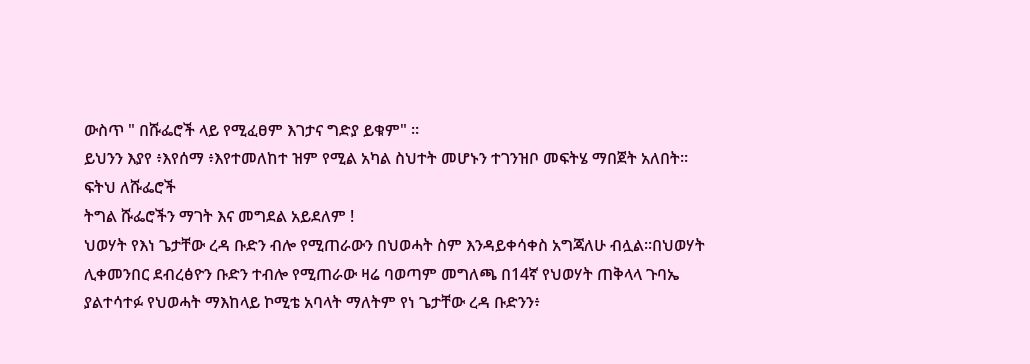ውስጥ " በሹፌሮች ላይ የሚፈፀም እገታና ግድያ ይቁም" ።
ይህንን እያየ ፥እየሰማ ፥እየተመለከተ ዝም የሚል አካል ስህተት መሆኑን ተገንዝቦ መፍትሄ ማበጀት አለበት።
ፍትህ ለሹፌሮች
ትግል ሹፌሮችን ማገት እና መግደል አይደለም !
ህወሃት የእነ ጌታቸው ረዳ ቡድን ብሎ የሚጠራውን በህወሓት ስም እንዳይቀሳቀስ አግጃለሁ ብሏል።በህወሃት ሊቀመንበር ደብረፅዮን ቡድን ተብሎ የሚጠራው ዛሬ ባወጣም መግለጫ በ14ኛ የህወሃት ጠቅላላ ጉባኤ ያልተሳተፉ የህወሓት ማእከላይ ኮሚቴ አባላት ማለትም የነ ጌታቸው ረዳ ቡድንን፥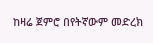ከዛሬ ጀምሮ በየትኛውም መድረክ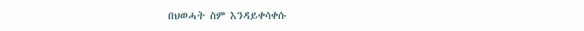በህወሓት ስም እንዳይቀሳቀሱ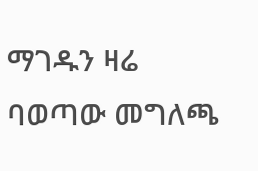ማገዱን ዛሬ ባወጣው መግለጫ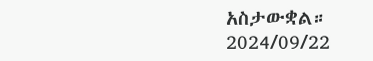አስታውቋል።
2024/09/22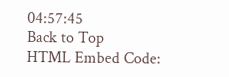04:57:45
Back to Top
HTML Embed Code: